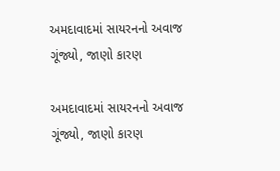અમદાવાદમાં સાયરનનો અવાજ ગૂંજ્યો, જાણો કારણ

અમદાવાદમાં સાયરનનો અવાજ ગૂંજ્યો, જાણો કારણ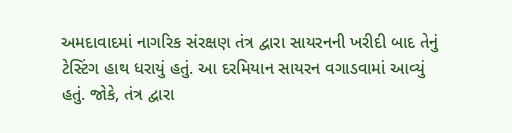અમદાવાદમાં નાગરિક સંરક્ષણ તંત્ર દ્વારા સાયરનની ખરીદી બાદ તેનું ટેસ્ટિંગ હાથ ધરાયું હતું. આ દરમિયાન સાયરન વગાડવામાં આવ્યું હતું. જોકે, તંત્ર દ્વારા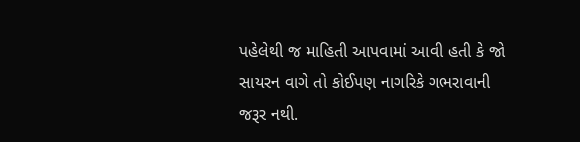પહેલેથી જ માહિતી આપવામાં આવી હતી કે જો સાયરન વાગે તો કોઈપણ નાગરિકે ગભરાવાની જરૂર નથી.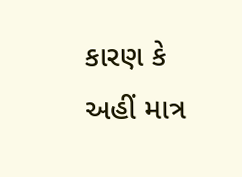કારણ કે અહીં માત્ર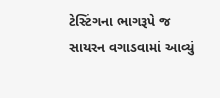ટેસ્ટિંગના ભાગરૂપે જ સાયરન વગાડવામાં આવ્યું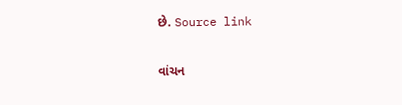છે. Source link

વાંચન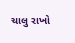ચાલુ રાખો